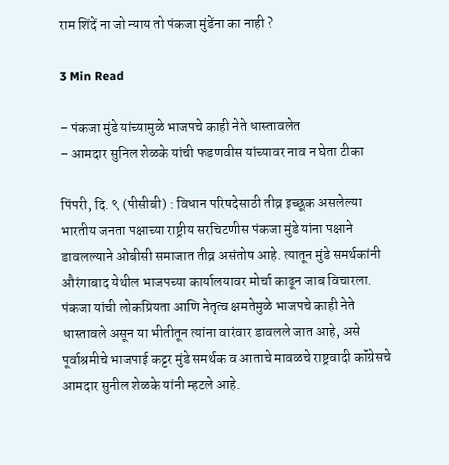राम शिंदें ना जो न्याय तो पंकजा मुंडेंना का नाही ?

3 Min Read

– पंकजा मुंडे यांच्यामुळे भाजपचे काही नेते धास्तावलेत
– आमदार सुनिल शेळके यांची फडणवीस यांच्यावर नाव न घेता टीका

पिंपरी, दि. ९ (पीसीबी) : विधान परिषदेसाठी तीव्र इच्छूक असलेल्या भारतीय जनता पक्षाच्या राष्ट्रीय सरचिटणीस पंकजा मुंडे यांना पक्षाने डावलल्याने ओबीसी समाजात तीव्र असंतोष आहे. त्यातून मुंडे समर्थकांनी औरंगाबाद येथील भाजपच्या कार्यालयावर मोर्चा काढून जाब विचारला. पंकजा यांची लोकप्रियता आणि नेतृत्व क्षमतेमुळे भाजपचे काही नेते धास्तावले असून या भीतीतून त्यांना वारंवार डावलले जात आहे, असे पूर्वाश्रमीचे भाजपाई कट्टर मुंडे समर्थक व आताचे मावळचे राष्ट्रवादी कॉंग्रेसचे आमदार सुनील शेळके यांनी म्हटले आहे.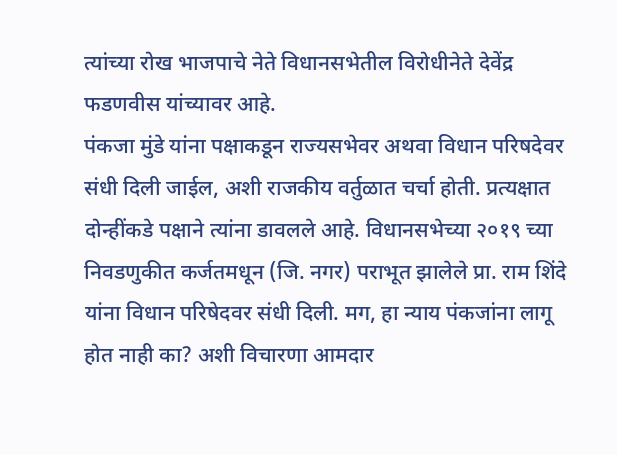त्यांच्या रोख भाजपाचे नेते विधानसभेतील विरोधीनेते देवेंद्र फडणवीस यांच्यावर आहे.
पंकजा मुंडे यांना पक्षाकडून राज्यसभेवर अथवा विधान परिषदेवर संधी दिली जाईल, अशी राजकीय वर्तुळात चर्चा होती. प्रत्यक्षात दोन्हींकडे पक्षाने त्यांना डावलले आहे. विधानसभेच्या २०१९ च्या निवडणुकीत कर्जतमधून (जि. नगर) पराभूत झालेले प्रा. राम शिंदे यांना विधान परिषेदवर संधी दिली. मग, हा न्याय पंकजांना लागू होत नाही का? अशी विचारणा आमदार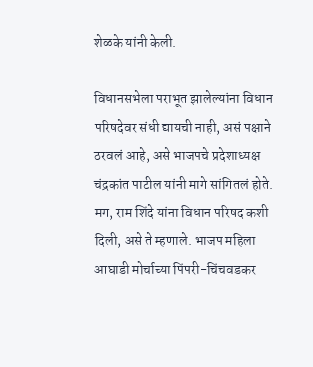शेळके यांनी केली.

विधानसभेला पराभूत झालेल्यांना विधान परिषदेवर संधी द्यायची नाही, असं पक्षाने ठरवलं आहे, असे भाजपचे प्रदेशाध्यक्ष चंद्रकांत पाटील यांनी मागे सांगितलं होते. मग, राम शिंदे यांना विधान परिषद कशी दिली, असे ते म्हणाले. भाजप महिला आघाडी मोर्चाच्या पिंपरी-चिंचवडकर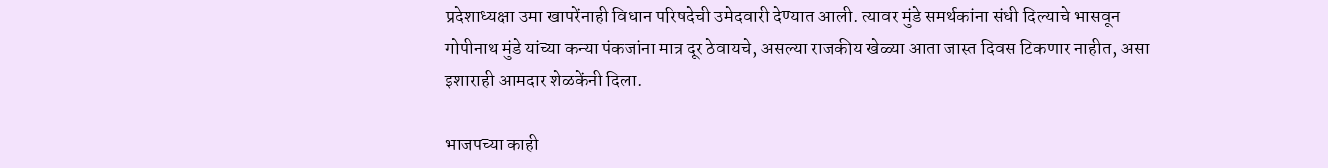प्रदेशाध्यक्षा उमा खापरेंनाही विधान परिषदेची उमेदवारी देण्यात आली. त्यावर मुंडे समर्थकांना संधी दिल्याचे भासवून गोपीनाथ मुंडे यांच्या कन्या पंकजांना मात्र दूर ठेवायचे, असल्या राजकीय खेळ्या आता जास्त दिवस टिकणार नाहीत, असा इशाराही आमदार शेळकेंनी दिला.

भाजपच्या काही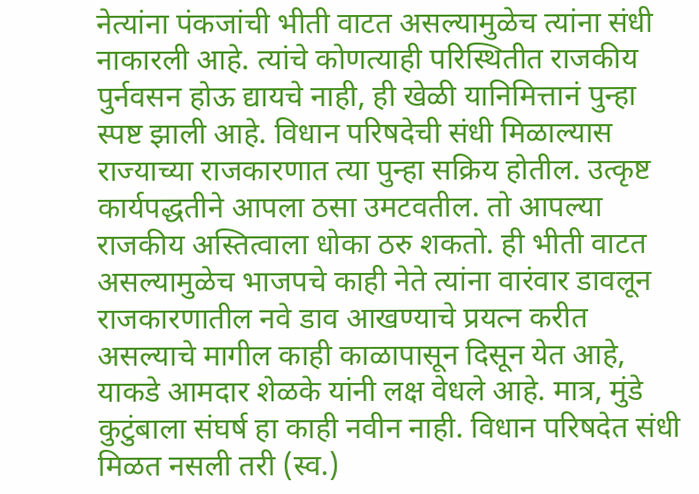नेत्यांना पंकजांची भीती वाटत असल्यामुळेच त्यांना संधी नाकारली आहे. त्यांचे कोणत्याही परिस्थितीत राजकीय पुर्नवसन होऊ द्यायचे नाही, ही खेळी यानिमित्तानं पुन्हा स्पष्ट झाली आहे. विधान परिषदेची संधी मिळाल्यास राज्याच्या राजकारणात त्या पुन्हा सक्रिय होतील. उत्कृष्ट कार्यपद्धतीने आपला ठसा उमटवतील. तो आपल्या राजकीय अस्तित्वाला धोका ठरु शकतो. ही भीती वाटत असल्यामुळेच भाजपचे काही नेते त्यांना वारंवार डावलून राजकारणातील नवे डाव आखण्याचे प्रयत्न करीत असल्याचे मागील काही काळापासून दिसून येत आहे, याकडे आमदार शेळके यांनी लक्ष वेधले आहे. मात्र, मुंडे कुटुंबाला संघर्ष हा काही नवीन नाही. विधान परिषदेत संधी मिळत नसली तरी (स्व.)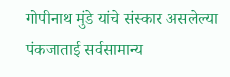गोपीनाथ मुंडे यांचे संस्कार असलेल्या पंकजाताई सर्वसामान्य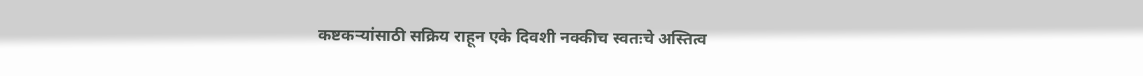कष्टकऱ्यांसाठी सक्रिय राहून एके दिवशी नक्कीच स्वतःचे अस्तित्व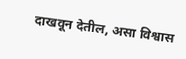दाखवून देतील, असा विश्वास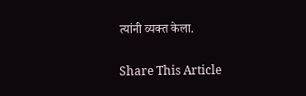त्यांनी व्यक्त केला.

Share This Article